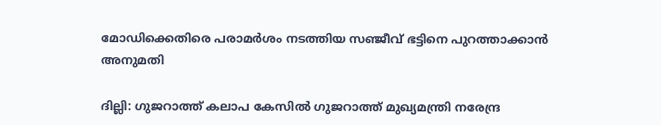മോഡിക്കെതിരെ പരാമര്‍ശം നടത്തിയ സഞ്ജീവ് ഭട്ടിനെ പുറത്താക്കാന്‍ അനുമതി

ദില്ലി: ഗുജറാത്ത് കലാപ കേസില്‍ ഗുജറാത്ത് മുഖ്യമന്ത്രി നരേന്ദ്ര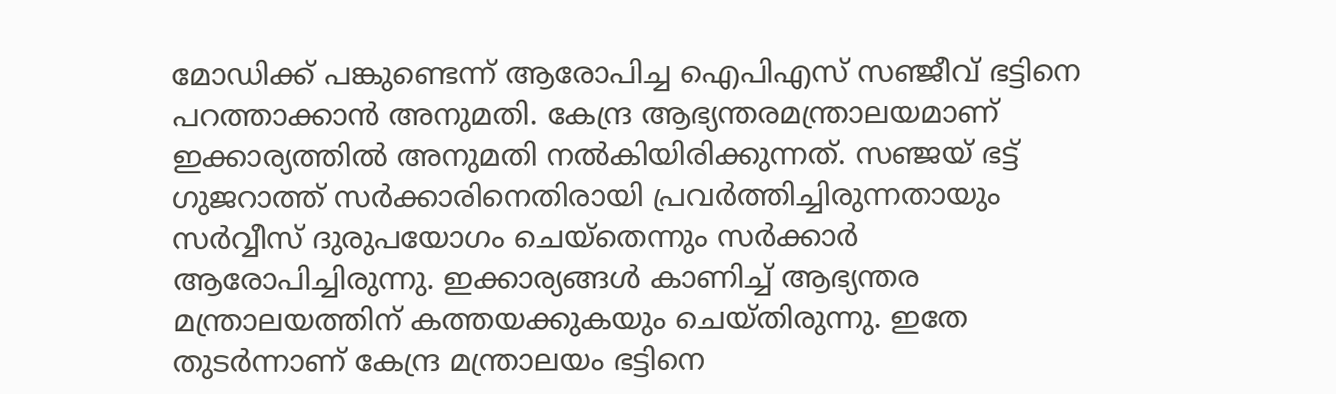മോഡിക്ക് പങ്കുണ്ടെന്ന് ആരോപിച്ച ഐപിഎസ് സഞ്ജീവ് ഭട്ടിനെ പറത്താക്കാന്‍ അനുമതി. കേന്ദ്ര ആഭ്യന്തരമന്ത്രാലയമാണ് ഇക്കാര്യത്തില്‍ അനുമതി നല്‍കിയിരിക്കുന്നത്. സഞ്ജയ് ഭട്ട് ഗുജറാത്ത് സര്‍ക്കാരിനെതിരായി പ്രവര്‍ത്തിച്ചിരുന്നതായും സര്‍വ്വീസ് ദുരുപയോഗം ചെയ്‌തെന്നും സര്‍ക്കാര്‍ ആരോപിച്ചിരുന്നു. ഇക്കാര്യങ്ങള്‍ കാണിച്ച് ആഭ്യന്തര മന്ത്രാലയത്തിന് കത്തയക്കുകയും ചെയ്തിരുന്നു. ഇതേ തുടര്‍ന്നാണ് കേന്ദ്ര മന്ത്രാലയം ഭട്ടിനെ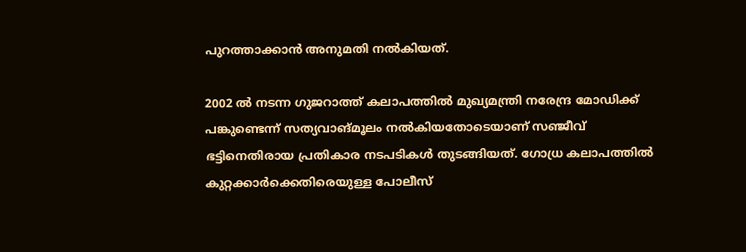പുറത്താക്കാന്‍ അനുമതി നല്‍കിയത്.

2002 ല്‍ നടന്ന ഗുജറാത്ത് കലാപത്തില്‍ മുഖ്യമന്ത്രി നരേന്ദ്ര മോഡിക്ക് പങ്കുണ്ടെന്ന് സത്യവാങ്മൂലം നല്‍കിയതോടെയാണ് സഞ്ജീവ് ഭട്ടിനെതിരായ പ്രതികാര നടപടികള്‍ തുടങ്ങിയത്. ഗോധ്ര കലാപത്തില്‍ കുറ്റക്കാര്‍ക്കെതിരെയുള്ള പോലീസ്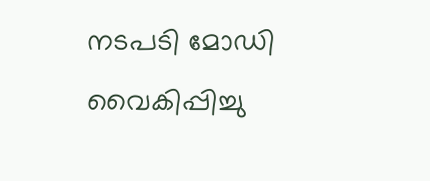നടപടി മോഡി വൈകിപ്പിച്ചു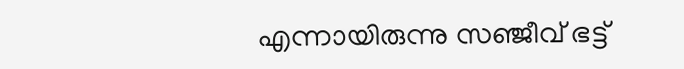എന്നായിരുന്നു സഞ്ജീവ് ഭട്ട്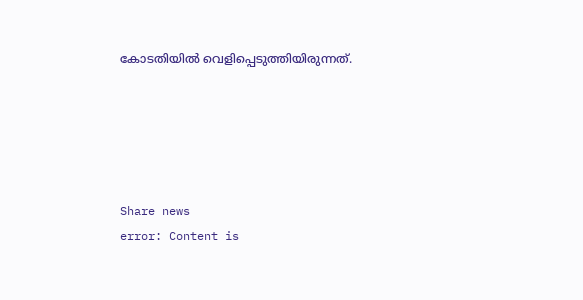കോടതിയില്‍ വെളിപ്പെടുത്തിയിരുന്നത്.





Share news
error: Content is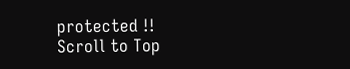protected !!
Scroll to Top